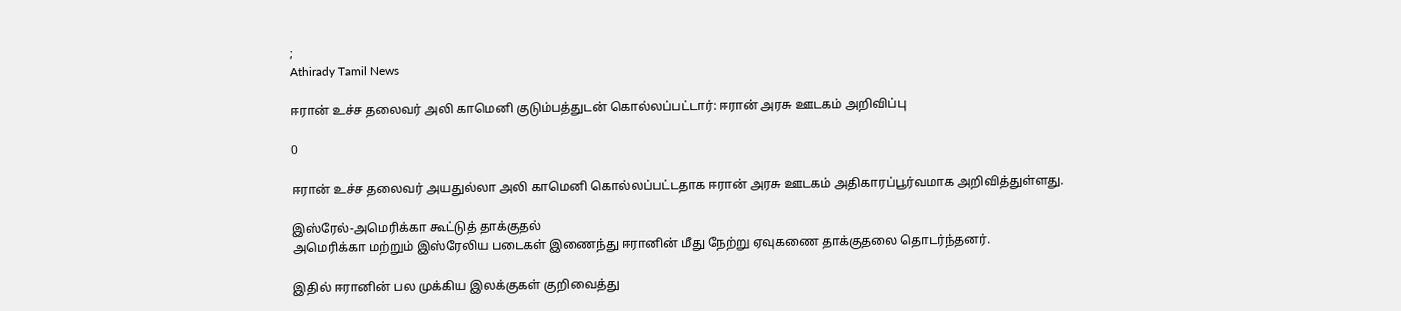;
Athirady Tamil News

ஈரான் உச்ச தலைவர் அலி காமெனி குடும்பத்துடன் கொல்லப்பட்டார்: ஈரான் அரசு ஊடகம் அறிவிப்பு

0

ஈரான் உச்ச தலைவர் அயதுல்லா அலி காமெனி கொல்லப்பட்டதாக ஈரான் அரசு ஊடகம் அதிகாரப்பூர்வமாக அறிவித்துள்ளது.

இஸ்ரேல்-அமெரிக்கா கூட்டுத் தாக்குதல்
அமெரிக்கா மற்றும் இஸ்ரேலிய படைகள் இணைந்து ஈரானின் மீது நேற்று ஏவுகணை தாக்குதலை தொடர்ந்தனர்.

இதில் ஈரானின் பல முக்கிய இலக்குகள் குறிவைத்து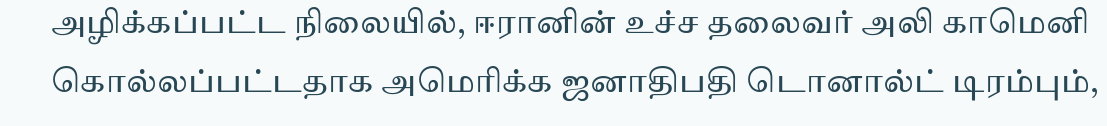அழிக்கப்பட்ட நிலையில், ஈரானின் உச்ச தலைவர் அலி காமெனி கொல்லப்பட்டதாக அமெரிக்க ஜனாதிபதி டொனால்ட் டிரம்பும்,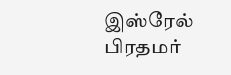இஸ்ரேல் பிரதமர்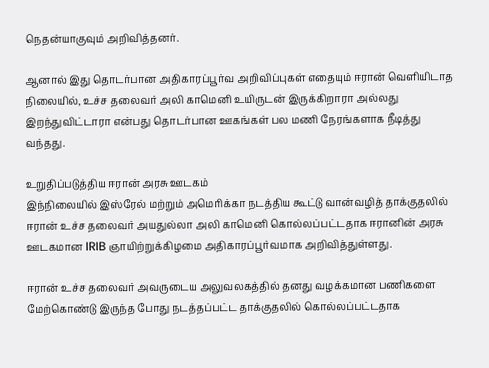நெதன்யாகுவும் அறிவித்தனர்.

ஆனால் இது தொடர்பான அதிகாரப்பூர்வ அறிவிப்புகள் எதையும் ஈரான் வெளியிடாத நிலையில், உச்ச தலைவர் அலி காமெனி உயிருடன் இருக்கிறாரா அல்லது இறந்துவிட்டாரா என்பது தொடர்பான ஊகங்கள் பல மணி நேரங்களாக நீடித்து வந்தது.

உறுதிப்படுத்திய ஈரான் அரசு ஊடகம்
இந்நிலையில் இஸ்ரேல் மற்றும் அமெரிக்கா நடத்திய கூட்டு வான்வழித் தாக்குதலில் ஈரான் உச்ச தலைவர் அயதுல்லா அலி காமெனி கொல்லப்பட்டதாக ஈரானின் அரசு ஊடகமான IRIB ஞாயிற்றுக்கிழமை அதிகாரப்பூர்வமாக அறிவித்துள்ளது.

ஈரான் உச்ச தலைவர் அவருடைய அலுவலகத்தில் தனது வழக்கமான பணிகளை மேற்கொண்டு இருந்த போது நடத்தப்பட்ட தாக்குதலில் கொல்லப்பட்டதாக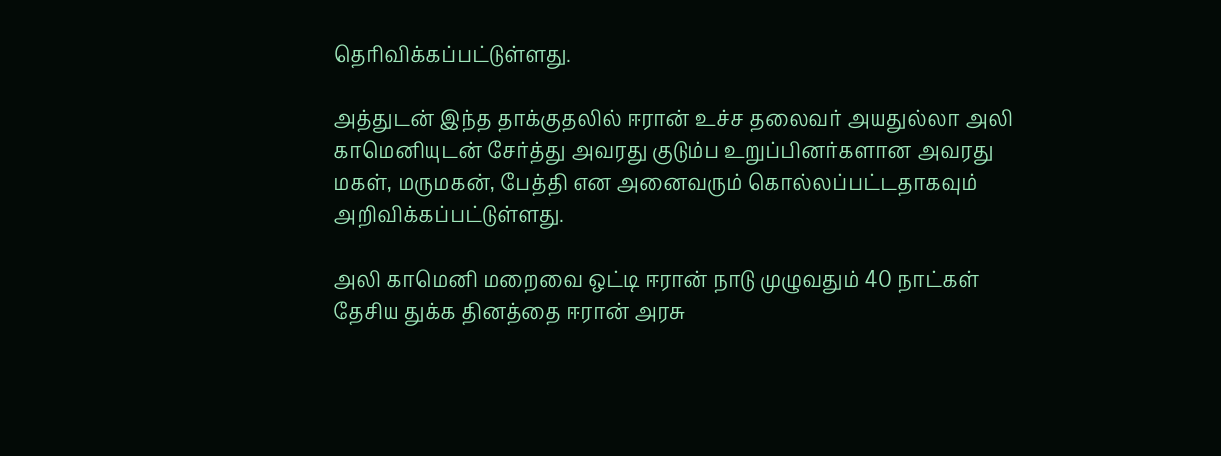தெரிவிக்கப்பட்டுள்ளது.

அத்துடன் இந்த தாக்குதலில் ஈரான் உச்ச தலைவர் அயதுல்லா அலி காமெனியுடன் சேர்த்து அவரது குடும்ப உறுப்பினர்களான அவரது மகள், மருமகன், பேத்தி என அனைவரும் கொல்லப்பட்டதாகவும் அறிவிக்கப்பட்டுள்ளது.

அலி காமெனி மறைவை ஒட்டி ஈரான் நாடு முழுவதும் 40 நாட்கள் தேசிய துக்க தினத்தை ஈரான் அரசு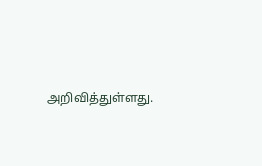அறிவித்துள்ளது.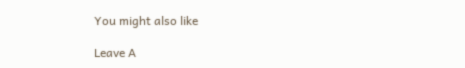You might also like

Leave A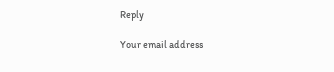Reply

Your email address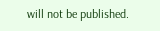will not be published.